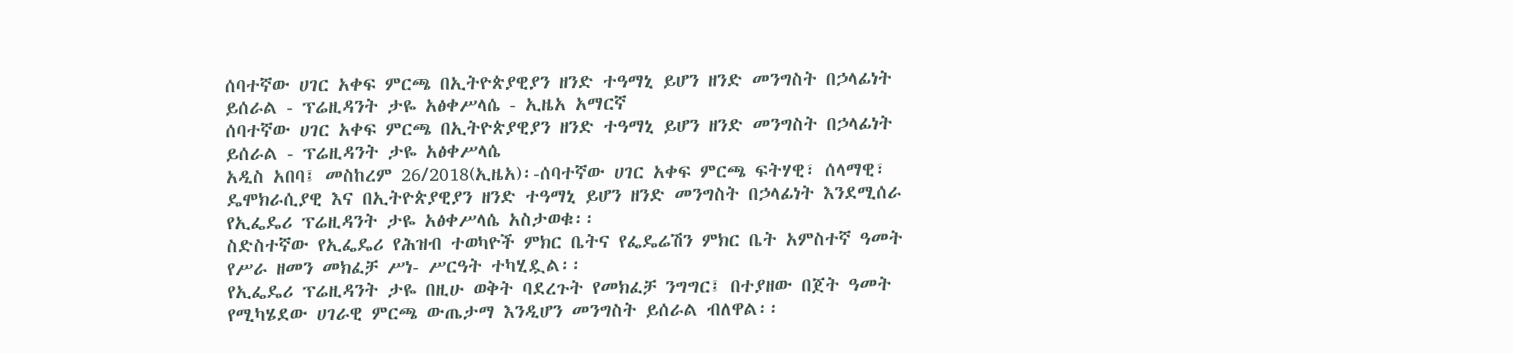ሰባተኛው ሀገር አቀፍ ምርጫ በኢትዮጵያዊያን ዘንድ ተዓማኒ ይሆን ዘንድ መንግስት በኃላፊነት ይሰራል - ፕሬዚዳንት ታዬ አፅቀሥላሴ - ኢዜአ አማርኛ
ሰባተኛው ሀገር አቀፍ ምርጫ በኢትዮጵያዊያን ዘንድ ተዓማኒ ይሆን ዘንድ መንግስት በኃላፊነት ይሰራል - ፕሬዚዳንት ታዬ አፅቀሥላሴ
አዲስ አበባ፤ መስከረም 26/2018(ኢዜአ)፡-ሰባተኛው ሀገር አቀፍ ምርጫ ፍትሃዊ፣ ሰላማዊ፣ ዴሞክራሲያዊ እና በኢትዮጵያዊያን ዘንድ ተዓማኒ ይሆን ዘንድ መንግስት በኃላፊነት እንደሚሰራ የኢፌዴሪ ፕሬዚዳንት ታዬ አፅቀሥላሴ አስታወቁ፡፡
ስድስተኛው የኢፌዴሪ የሕዝብ ተወካዮች ምክር ቤትና የፌዴሬሽን ምክር ቤት አምስተኛ ዓመት የሥራ ዘመን መክፈቻ ሥነ- ሥርዓት ተካሂዷል፡፡
የኢፌዴሪ ፕሬዚዳንት ታዬ በዚሁ ወቅት ባደረጉት የመክፈቻ ንግግር፤ በተያዘው በጀት ዓመት የሚካሄደው ሀገራዊ ምርጫ ውጤታማ እንዲሆን መንግስት ይሰራል ብለዋል፡፡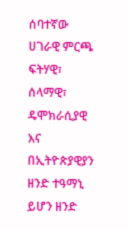ሰባተኛው ሀገራዊ ምርጫ ፍትሃዊ፣ ሰላማዊ፣ ዴሞክራሲያዊ እና በኢትዮጵያዊያን ዘንድ ተዓማኒ ይሆን ዘንድ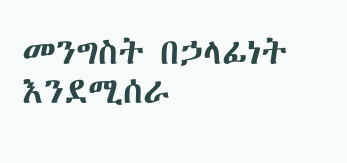መንግስት በኃላፊነት እንደሚሰራ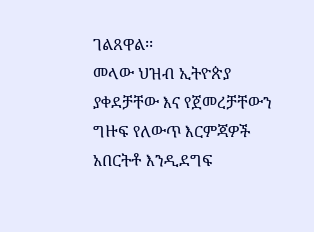ገልጸዋል፡፡
መላው ህዝብ ኢትዮጵያ ያቀደቻቸው እና የጀመረቻቸውን ግዙፍ የለውጥ እርምጃዎች አበርትቶ እንዲደግፍ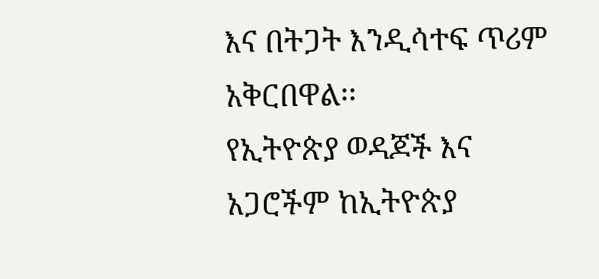እና በትጋት እንዲሳተፍ ጥሪም አቅርበዋል፡፡
የኢትዮጵያ ወዳጆች እና አጋሮችም ከኢትዮጵያ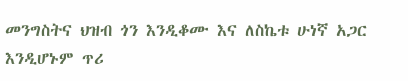መንግስትና ህዝብ ጎን እንዲቆሙ እና ለስኬቱ ሁነኛ አጋር እንዲሆኑም ጥሪ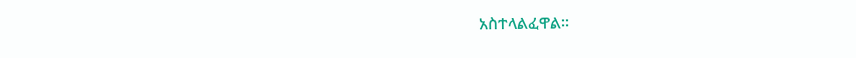አስተላልፈዋል፡፡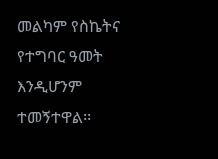መልካም የስኬትና የተግባር ዓመት እንዲሆንም ተመኝተዋል፡፡